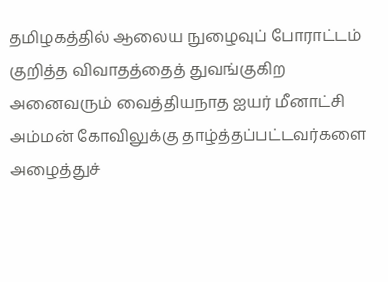தமிழகத்தில் ஆலைய நுழைவுப் போராட்டம் குறித்த விவாதத்தைத் துவங்குகிற அனைவரும் வைத்தியநாத ஐயர் மீனாட்சி அம்மன் கோவிலுக்கு தாழ்த்தப்பட்டவர்களை அழைத்துச்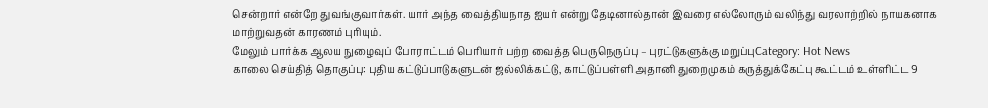சென்றார் என்றே துவங்குவார்கள். யார் அந்த வைத்தியநாத ஐயர் என்று தேடினால்தான் இவரை எல்லோரும் வலிந்து வரலாற்றில் நாயகனாக மாற்றுவதன் காரணம் புரியும்.
மேலும் பார்க்க ஆலய நுழைவுப் போராட்டம் பெரியார் பற்ற வைத்த பெருநெருப்பு – புரட்டுகளுக்கு மறுப்புCategory: Hot News
காலை செய்தித் தொகுப்பு: புதிய கட்டுப்பாடுகளுடன் ஜல்லிக்கட்டு, காட்டுப்பள்ளி அதானி துறைமுகம் கருத்துக்கேட்பு கூட்டம் உள்ளிட்ட 9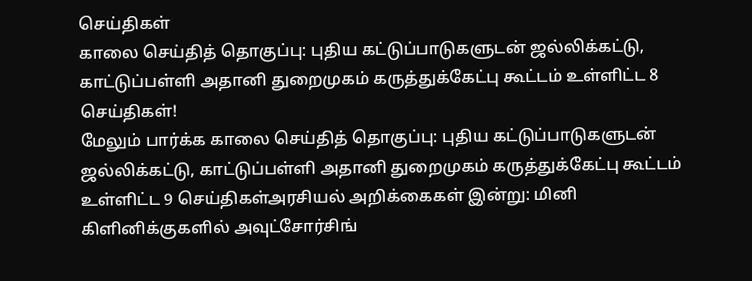செய்திகள்
காலை செய்தித் தொகுப்பு: புதிய கட்டுப்பாடுகளுடன் ஜல்லிக்கட்டு, காட்டுப்பள்ளி அதானி துறைமுகம் கருத்துக்கேட்பு கூட்டம் உள்ளிட்ட 8 செய்திகள்!
மேலும் பார்க்க காலை செய்தித் தொகுப்பு: புதிய கட்டுப்பாடுகளுடன் ஜல்லிக்கட்டு, காட்டுப்பள்ளி அதானி துறைமுகம் கருத்துக்கேட்பு கூட்டம் உள்ளிட்ட 9 செய்திகள்அரசியல் அறிக்கைகள் இன்று: மினி கிளினிக்குகளில் அவுட்சோர்சிங்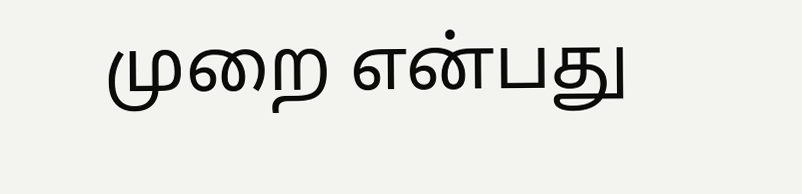முறை என்பது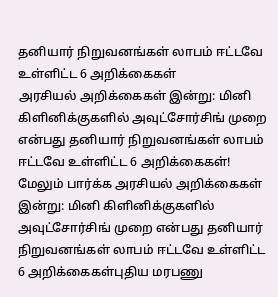தனியார் நிறுவனங்கள் லாபம் ஈட்டவே உள்ளிட்ட 6 அறிக்கைகள்
அரசியல் அறிக்கைகள் இன்று: மினி கிளினிக்குகளில் அவுட்சோர்சிங் முறை என்பது தனியார் நிறுவனங்கள் லாபம் ஈட்டவே உள்ளிட்ட 6 அறிக்கைகள்!
மேலும் பார்க்க அரசியல் அறிக்கைகள் இன்று: மினி கிளினிக்குகளில் அவுட்சோர்சிங் முறை என்பது தனியார் நிறுவனங்கள் லாபம் ஈட்டவே உள்ளிட்ட 6 அறிக்கைகள்புதிய மரபணு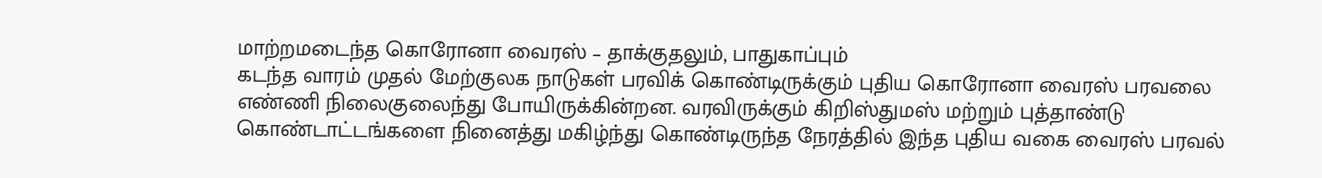மாற்றமடைந்த கொரோனா வைரஸ் – தாக்குதலும், பாதுகாப்பும்
கடந்த வாரம் முதல் மேற்குலக நாடுகள் பரவிக் கொண்டிருக்கும் புதிய கொரோனா வைரஸ் பரவலை எண்ணி நிலைகுலைந்து போயிருக்கின்றன. வரவிருக்கும் கிறிஸ்துமஸ் மற்றும் புத்தாண்டு கொண்டாட்டங்களை நினைத்து மகிழ்ந்து கொண்டிருந்த நேரத்தில் இந்த புதிய வகை வைரஸ் பரவல்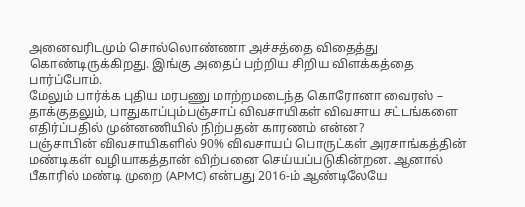அனைவரிடமும் சொல்லொண்ணா அச்சத்தை விதைத்து கொண்டிருக்கிறது. இங்கு அதைப் பற்றிய சிறிய விளக்கத்தை பார்ப்போம்.
மேலும் பார்க்க புதிய மரபணு மாற்றமடைந்த கொரோனா வைரஸ் – தாக்குதலும், பாதுகாப்பும்பஞ்சாப் விவசாயிகள் விவசாய சட்டங்களை எதிர்ப்பதில் முன்னணியில் நிற்பதன் காரணம் என்ன?
பஞ்சாபின் விவசாயிகளில் 90% விவசாயப் பொருட்கள் அரசாங்கத்தின் மண்டிகள் வழியாகத்தான் விற்பனை செய்யப்படுகின்றன. ஆனால் பீகாரில் மண்டி முறை (APMC) என்பது 2016-ம் ஆண்டிலேயே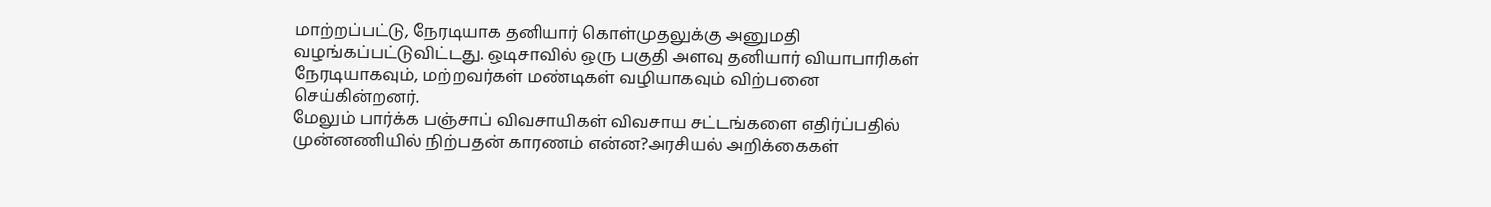மாற்றப்பட்டு, நேரடியாக தனியார் கொள்முதலுக்கு அனுமதி வழங்கப்பட்டுவிட்டது. ஒடிசாவில் ஒரு பகுதி அளவு தனியார் வியாபாரிகள் நேரடியாகவும், மற்றவர்கள் மண்டிகள் வழியாகவும் விற்பனை செய்கின்றனர்.
மேலும் பார்க்க பஞ்சாப் விவசாயிகள் விவசாய சட்டங்களை எதிர்ப்பதில் முன்னணியில் நிற்பதன் காரணம் என்ன?அரசியல் அறிக்கைகள்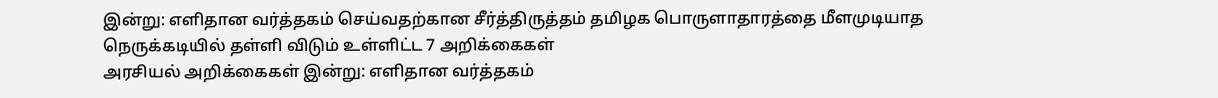இன்று: எளிதான வர்த்தகம் செய்வதற்கான சீர்த்திருத்தம் தமிழக பொருளாதாரத்தை மீளமுடியாத நெருக்கடியில் தள்ளி விடும் உள்ளிட்ட 7 அறிக்கைகள்
அரசியல் அறிக்கைகள் இன்று: எளிதான வர்த்தகம்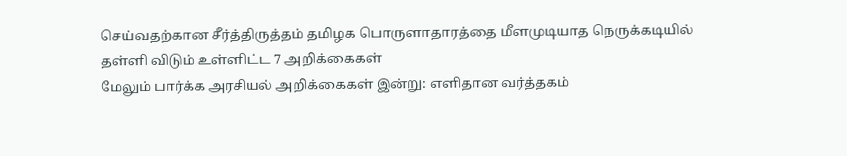செய்வதற்கான சீர்த்திருத்தம் தமிழக பொருளாதாரத்தை மீளமுடியாத நெருக்கடியில் தள்ளி விடும் உள்ளிட்ட 7 அறிக்கைகள்
மேலும் பார்க்க அரசியல் அறிக்கைகள் இன்று: எளிதான வர்த்தகம்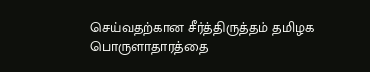செய்வதற்கான சீர்த்திருத்தம் தமிழக பொருளாதாரத்தை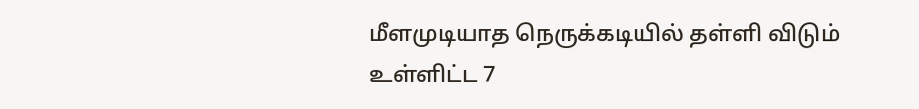மீளமுடியாத நெருக்கடியில் தள்ளி விடும் உள்ளிட்ட 7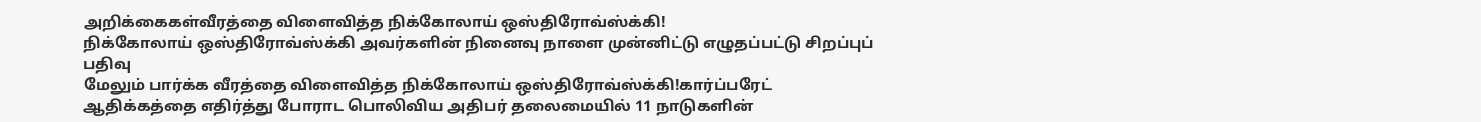அறிக்கைகள்வீரத்தை விளைவித்த நிக்கோலாய் ஒஸ்திரோவ்ஸ்க்கி!
நிக்கோலாய் ஒஸ்திரோவ்ஸ்க்கி அவர்களின் நினைவு நாளை முன்னிட்டு எழுதப்பட்டு சிறப்புப் பதிவு
மேலும் பார்க்க வீரத்தை விளைவித்த நிக்கோலாய் ஒஸ்திரோவ்ஸ்க்கி!கார்ப்பரேட் ஆதிக்கத்தை எதிர்த்து போராட பொலிவிய அதிபர் தலைமையில் 11 நாடுகளின்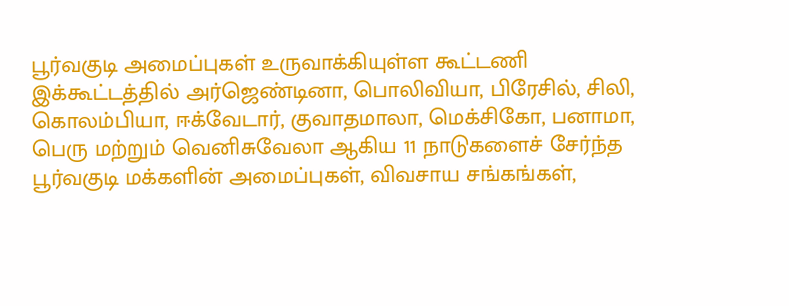பூர்வகுடி அமைப்புகள் உருவாக்கியுள்ள கூட்டணி
இக்கூட்டத்தில் அர்ஜெண்டினா, பொலிவியா, பிரேசில், சிலி, கொலம்பியா, ஈக்வேடார், குவாதமாலா, மெக்சிகோ, பனாமா, பெரு மற்றும் வெனிசுவேலா ஆகிய 11 நாடுகளைச் சேர்ந்த பூர்வகுடி மக்களின் அமைப்புகள், விவசாய சங்கங்கள்,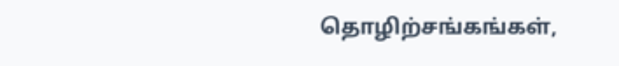தொழிற்சங்கங்கள்,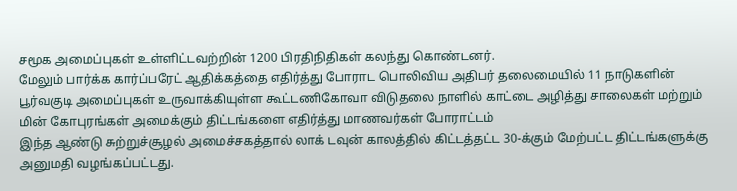சமூக அமைப்புகள் உள்ளிட்டவற்றின் 1200 பிரதிநிதிகள் கலந்து கொண்டனர்.
மேலும் பார்க்க கார்ப்பரேட் ஆதிக்கத்தை எதிர்த்து போராட பொலிவிய அதிபர் தலைமையில் 11 நாடுகளின் பூர்வகுடி அமைப்புகள் உருவாக்கியுள்ள கூட்டணிகோவா விடுதலை நாளில் காட்டை அழித்து சாலைகள் மற்றும் மின் கோபுரங்கள் அமைக்கும் திட்டங்களை எதிர்த்து மாணவர்கள் போராட்டம்
இந்த ஆண்டு சுற்றுச்சூழல் அமைச்சகத்தால் லாக் டவுன் காலத்தில் கிட்டத்தட்ட 30-க்கும் மேற்பட்ட திட்டங்களுக்கு அனுமதி வழங்கப்பட்டது.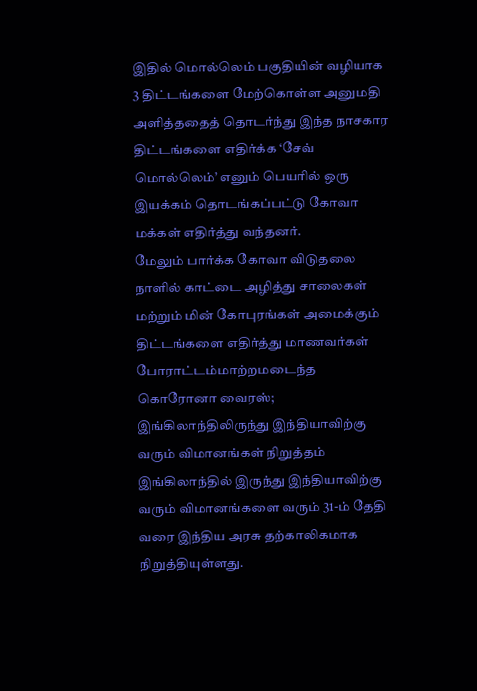இதில் மொல்லெம் பகுதியின் வழியாக 3 திட்டங்களை மேற்கொள்ள அனுமதி அளித்ததைத் தொடர்ந்து இந்த நாசகார திட்டங்களை எதிர்க்க ‘சேவ் மொல்லெம்’ எனும் பெயரில் ஒரு இயக்கம் தொடங்கப்பட்டு கோவா மக்கள் எதிர்த்து வந்தனர்.
மேலும் பார்க்க கோவா விடுதலை நாளில் காட்டை அழித்து சாலைகள் மற்றும் மின் கோபுரங்கள் அமைக்கும் திட்டங்களை எதிர்த்து மாணவர்கள் போராட்டம்மாற்றமடைந்த கொரோனா வைரஸ்; இங்கிலாந்திலிருந்து இந்தியாவிற்கு வரும் விமானங்கள் நிறுத்தம்
இங்கிலாந்தில் இருந்து இந்தியாவிற்கு வரும் விமானங்களை வரும் 31-ம் தேதி வரை இந்திய அரசு தற்காலிகமாக நிறுத்தியுள்ளது.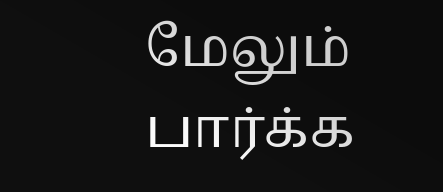மேலும் பார்க்க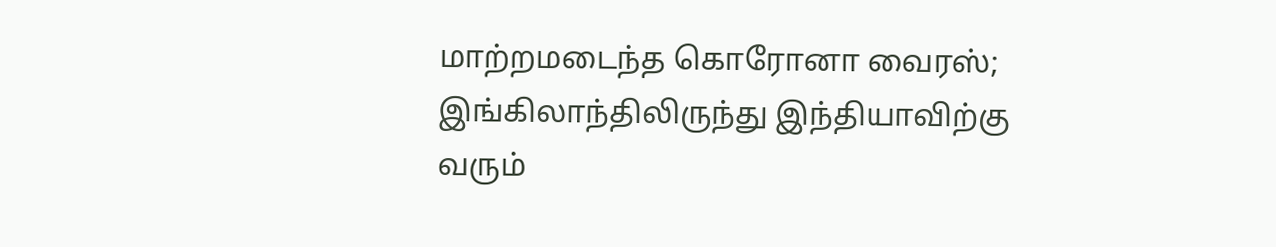மாற்றமடைந்த கொரோனா வைரஸ்; இங்கிலாந்திலிருந்து இந்தியாவிற்கு வரும்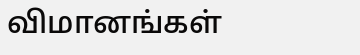விமானங்கள்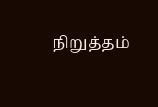நிறுத்தம்